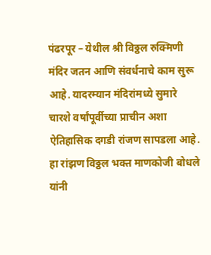पंढरपूर – येथील श्री विठ्ठल रुक्मिणी मंदिर जतन आणि संवर्धनाचे काम सुरू आहे. यादरम्यान मंदिरांमध्ये सुमारे चारशे वर्षांपूर्वीच्या प्राचीन अशा ऐतिहासिक दगडी रांजण सापडला आहे. हा रांझण विठ्ठल भक्त माणकोजी बोधले यांनी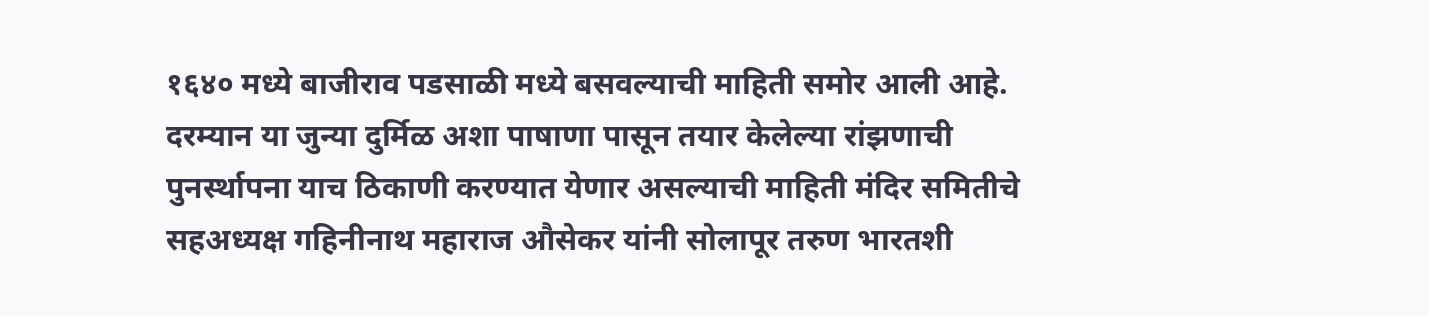१६४० मध्ये बाजीराव पडसाळी मध्ये बसवल्याची माहिती समोर आली आहे.
दरम्यान या जुन्या दुर्मिळ अशा पाषाणा पासून तयार केलेल्या रांझणाची पुनर्स्थापना याच ठिकाणी करण्यात येणार असल्याची माहिती मंदिर समितीचे सहअध्यक्ष गहिनीनाथ महाराज औसेकर यांनी सोलापूर तरुण भारतशी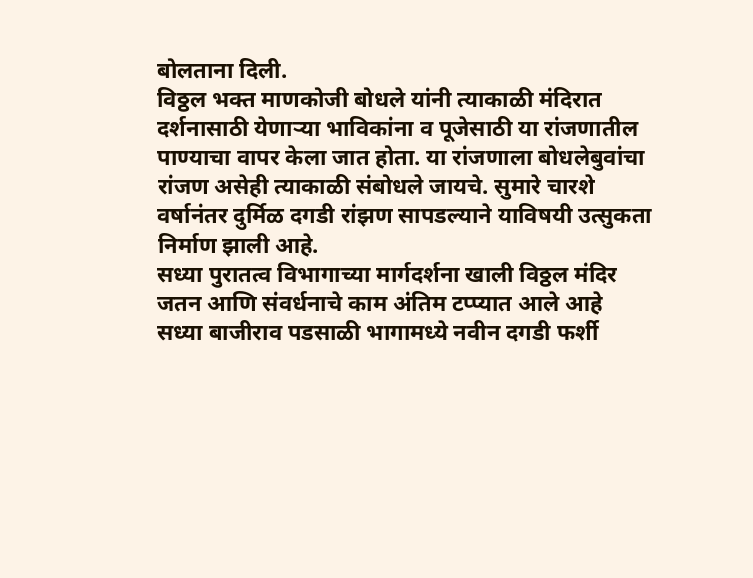बोलताना दिली.
विठ्ठल भक्त माणकोजी बोधले यांनी त्याकाळी मंदिरात दर्शनासाठी येणाऱ्या भाविकांना व पूजेसाठी या रांजणातील पाण्याचा वापर केला जात होता. या रांजणाला बोधलेबुवांचा रांजण असेही त्याकाळी संबोधले जायचे. सुमारे चारशे वर्षानंतर दुर्मिळ दगडी रांझण सापडल्याने याविषयी उत्सुकता निर्माण झाली आहे.
सध्या पुरातत्व विभागाच्या मार्गदर्शना खाली विठ्ठल मंदिर जतन आणि संवर्धनाचे काम अंतिम टप्प्यात आले आहे सध्या बाजीराव पडसाळी भागामध्ये नवीन दगडी फर्शी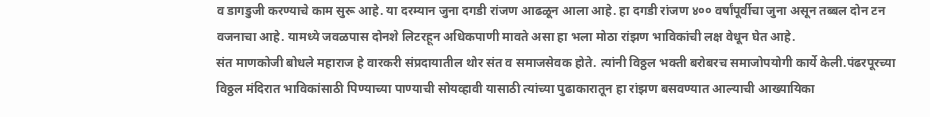व डागडुजी करण्याचे काम सुरू आहे. या दरम्यान जुना दगडी रांजण आढळून आला आहे. हा दगडी रांजण ४०० वर्षांपूर्वीचा जुना असून तब्बल दोन टन वजनाचा आहे. यामध्ये जवळपास दोनशे लिटरहून अधिकपाणी मावते असा हा भला मोठा रांझण भाविकांची लक्ष वेधून घेत आहे.
संत माणकोजी बोधले महाराज हे वारकरी संप्रदायातील थोर संत व समाजसेवक होते. त्यांनी विठ्ठल भक्ती बरोबरच समाजोपयोगी कार्ये केली.पंढरपूरच्या विठ्ठल मंदिरात भाविकांसाठी पिण्याच्या पाण्याची सोयव्हावी यासाठी त्यांच्या पुढाकारातून हा रांझण बसवण्यात आल्याची आख्यायिका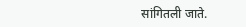सांगितली जाते.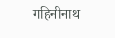गहिनीनाथ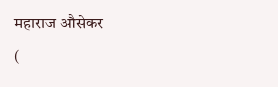महाराज औसेकर
(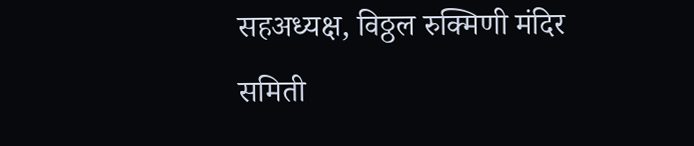सहअध्यक्ष, विठ्ठल रुक्मिणी मंदिर समिती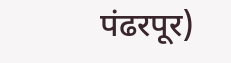पंढरपूर)